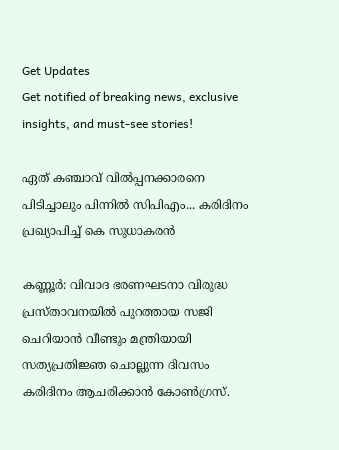Get Updates
Get notified of breaking news, exclusive insights, and must-see stories!

ഏത് കഞ്ചാവ് വില്‍പ്പനക്കാരനെ പിടിച്ചാലും പിന്നില്‍ സിപിഎം... കരിദിനം പ്രഖ്യാപിച്ച് കെ സുധാകരന്‍

കണ്ണൂര്‍: വിവാദ ഭരണഘടനാ വിരുദ്ധ പ്രസ്താവനയില്‍ പുറത്തായ സജി ചെറിയാന്‍ വീണ്ടും മന്ത്രിയായി സത്യപ്രതിജ്ഞ ചൊല്ലുന്ന ദിവസം കരിദിനം ആചരിക്കാന്‍ കോണ്‍ഗ്രസ്.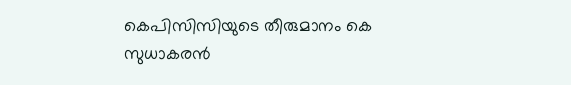കെപിസിസിയുടെ തീരുമാനം കെ സുധാകരന്‍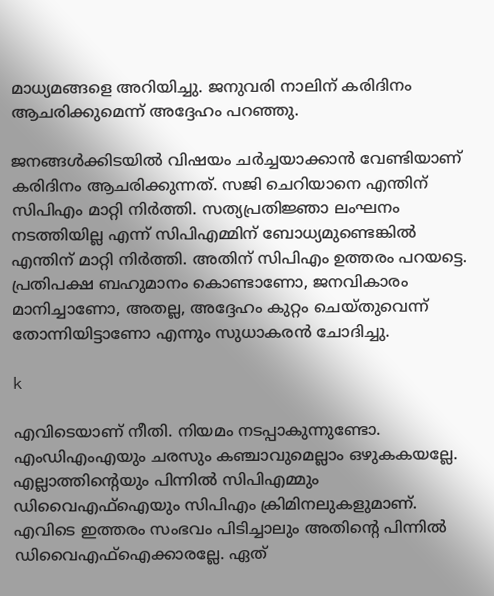മാധ്യമങ്ങളെ അറിയിച്ചു. ജനുവരി നാലിന് കരിദിനം ആചരിക്കുമെന്ന് അദ്ദേഹം പറഞ്ഞു.

ജനങ്ങള്‍ക്കിടയില്‍ വിഷയം ചര്‍ച്ചയാക്കാന്‍ വേണ്ടിയാണ് കരിദിനം ആചരിക്കുന്നത്. സജി ചെറിയാനെ എന്തിന് സിപിഎം മാറ്റി നിര്‍ത്തി. സത്യപ്രതിജ്ഞാ ലംഘനം നടത്തിയില്ല എന്ന് സിപിഎമ്മിന് ബോധ്യമുണ്ടെങ്കില്‍ എന്തിന് മാറ്റി നിര്‍ത്തി. അതിന് സിപിഎം ഉത്തരം പറയട്ടെ. പ്രതിപക്ഷ ബഹുമാനം കൊണ്ടാണോ, ജനവികാരം മാനിച്ചാണോ, അതല്ല, അദ്ദേഹം കുറ്റം ചെയ്തുവെന്ന് തോന്നിയിട്ടാണോ എന്നും സുധാകരന്‍ ചോദിച്ചു.

k

എവിടെയാണ് നീതി. നിയമം നടപ്പാകുന്നുണ്ടോ. എംഡിഎംഎയും ചരസും കഞ്ചാവുമെല്ലാം ഒഴുകകയല്ലേ. എല്ലാത്തിന്റെയും പിന്നില്‍ സിപിഎമ്മും ഡിവൈഎഫ്‌ഐയും സിപിഎം ക്രിമിനലുകളുമാണ്. എവിടെ ഇത്തരം സംഭവം പിടിച്ചാലും അതിന്റെ പിന്നില്‍ ഡിവൈഎഫ്‌ഐക്കാരല്ലേ. ഏത്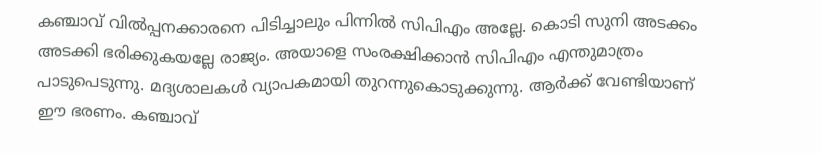കഞ്ചാവ് വില്‍പ്പനക്കാരനെ പിടിച്ചാലും പിന്നില്‍ സിപിഎം അല്ലേ. കൊടി സുനി അടക്കം അടക്കി ഭരിക്കുകയല്ലേ രാജ്യം. അയാളെ സംരക്ഷിക്കാന്‍ സിപിഎം എന്തുമാത്രം പാടുപെടുന്നു. മദ്യശാലകള്‍ വ്യാപകമായി തുറന്നുകൊടുക്കുന്നു. ആര്‍ക്ക് വേണ്ടിയാണ് ഈ ഭരണം. കഞ്ചാവ്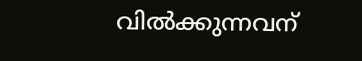വില്‍ക്കുന്നവന്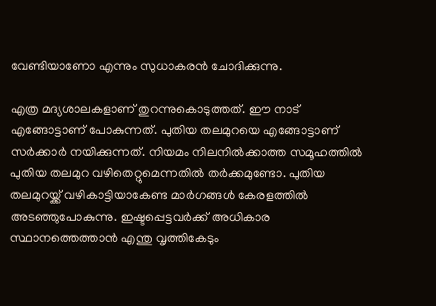വേണ്ടിയാണോ എന്നും സുധാകരന്‍ ചോദിക്കുന്നു.

എത്ര മദ്യശാലകളാണ് തുറന്നുകൊടുത്തത്. ഈ നാട് എങ്ങോട്ടാണ് പോകുന്നത്. പുതിയ തലമുറയെ എങ്ങോട്ടാണ് സര്‍ക്കാര്‍ നയിക്കുന്നത്. നിയമം നിലനില്‍ക്കാത്ത സമൂഹത്തില്‍ പുതിയ തലമുറ വഴിതെറ്റുമെന്നതില്‍ തര്‍ക്കമുണ്ടോ. പുതിയ തലമുറയ്ക്ക് വഴികാട്ടിയാകേണ്ട മാര്‍ഗങ്ങള്‍ കേരളത്തില്‍ അടഞ്ഞുപോകുന്നു. ഇഷ്ടപ്പെട്ടവര്‍ക്ക് അധികാര സ്ഥാനത്തെത്താന്‍ എന്തു വൃത്തികേടും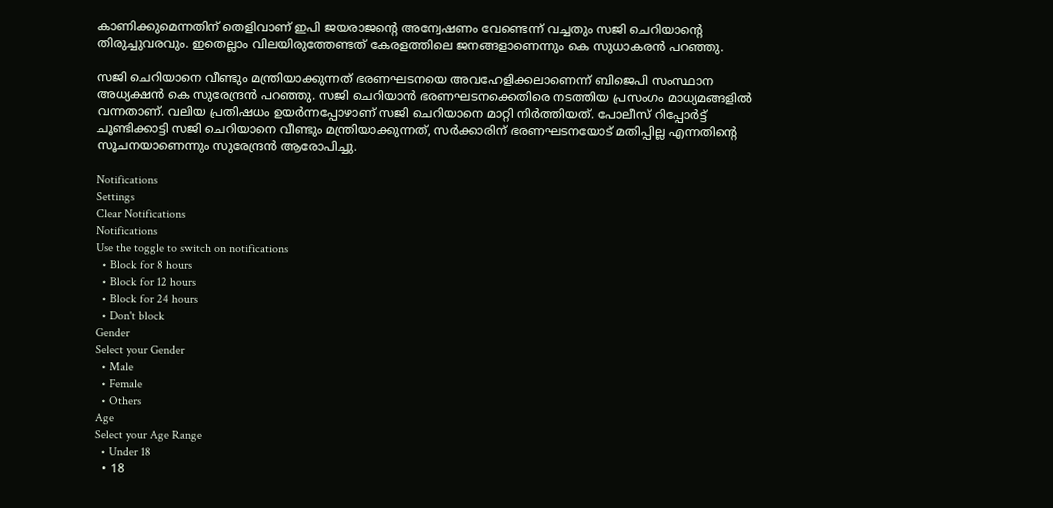കാണിക്കുമെന്നതിന് തെളിവാണ് ഇപി ജയരാജന്റെ അന്വേഷണം വേണ്ടെന്ന് വച്ചതും സജി ചെറിയാന്റെ തിരുച്ചുവരവും. ഇതെല്ലാം വിലയിരുത്തേണ്ടത് കേരളത്തിലെ ജനങ്ങളാണെന്നും കെ സുധാകരന്‍ പറഞ്ഞു.

സജി ചെറിയാനെ വീണ്ടും മന്ത്രിയാക്കുന്നത് ഭരണഘടനയെ അവഹേളിക്കലാണെന്ന് ബിജെപി സംസ്ഥാന അധ്യക്ഷന്‍ കെ സുരേന്ദ്രന്‍ പറഞ്ഞു. സജി ചെറിയാന്‍ ഭരണഘടനക്കെതിരെ നടത്തിയ പ്രസംഗം മാധ്യമങ്ങളില്‍ വന്നതാണ്. വലിയ പ്രതിഷധം ഉയര്‍ന്നപ്പോഴാണ് സജി ചെറിയാനെ മാറ്റി നിര്‍ത്തിയത്. പോലീസ് റിപ്പോര്‍ട്ട് ചൂണ്ടിക്കാട്ടി സജി ചെറിയാനെ വീണ്ടും മന്ത്രിയാക്കുന്നത്, സര്‍ക്കാരിന് ഭരണഘടനയോട് മതിപ്പില്ല എന്നതിന്റെ സൂചനയാണെന്നും സുരേന്ദ്രന്‍ ആരോപിച്ചു.

Notifications
Settings
Clear Notifications
Notifications
Use the toggle to switch on notifications
  • Block for 8 hours
  • Block for 12 hours
  • Block for 24 hours
  • Don't block
Gender
Select your Gender
  • Male
  • Female
  • Others
Age
Select your Age Range
  • Under 18
  • 18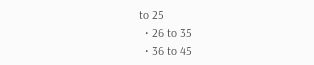to 25
  • 26 to 35
  • 36 to 45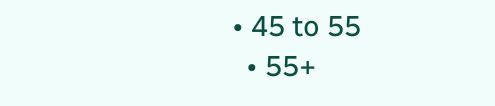• 45 to 55
  • 55+